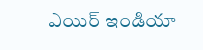ఎయిర్ ఇండియా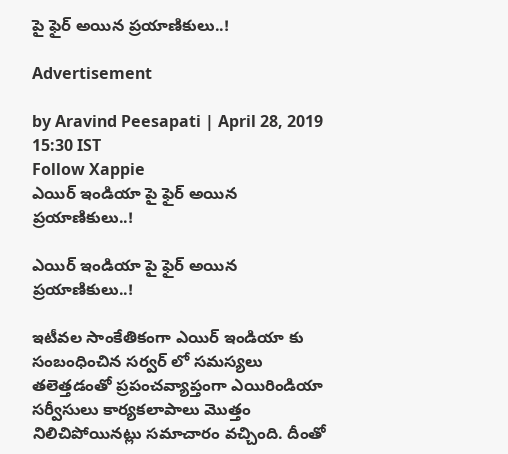పై ఫైర్ అయిన ప్రయాణికులు..!

Advertisement

by Aravind Peesapati | April 28, 2019 15:30 IST
Follow Xappie
ఎయిర్ ఇండియా పై ఫైర్ అయిన ప్రయాణికులు..!

ఎయిర్ ఇండియా పై ఫైర్ అయిన ప్రయాణికులు..!

ఇటీవల సాంకేతికంగా ఎయిర్ ఇండియా కు సంబంధించిన సర్వర్ లో సమస్యలు తలెత్తడంతో ప్రపంచవ్యాప్తంగా ఎయిరిండియా సర్వీసులు కార్యకలాపాలు మొత్తం నిలిచిపోయినట్లు సమాచారం వచ్చింది. దీంతో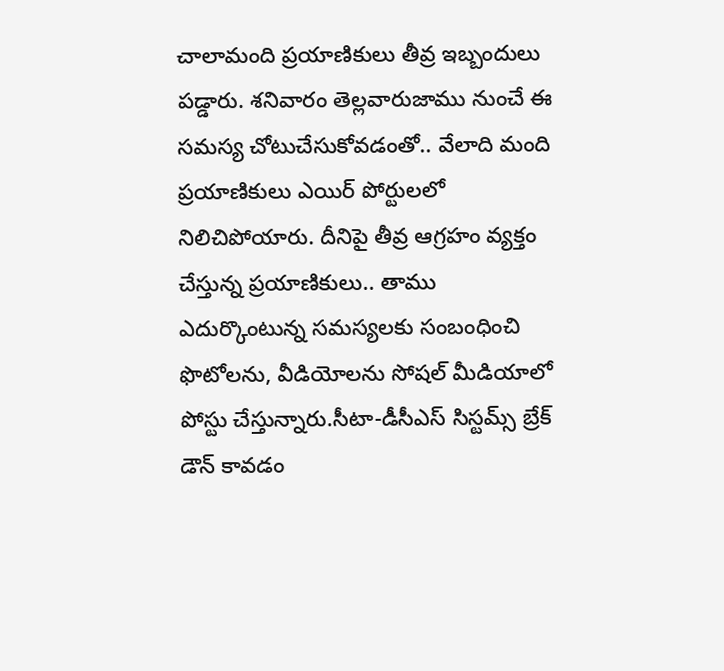చాలామంది ప్రయాణికులు తీవ్ర ఇబ్బందులు పడ్డారు. శనివారం తెల్లవారుజాము నుంచే ఈ సమస్య చోటుచేసుకోవడంతో.. వేలాది మంది ప్రయాణికులు ఎయిర్ పోర్టులలో నిలిచిపోయారు. దీనిపై తీవ్ర ఆగ్రహం వ్యక్తం చేస్తున్న ప్రయాణికులు.. తాము ఎదుర్కొంటున్న సమస్యలకు సంబంధించి ఫొటోలను, వీడియోలను సోషల్‌ మీడియాలో పోస్టు చేస్తున్నారు.సీటా-డీసీఎస్‌ సిస్టమ్స్‌ బ్రేక్‌ డౌన్‌ కావడం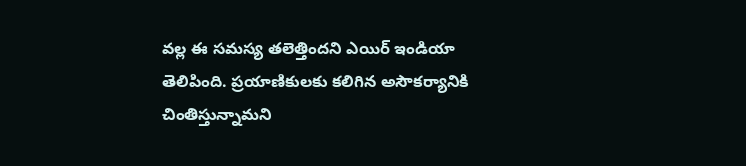వల్ల ఈ సమస్య తలెత్తిందని ఎయిర్‌ ఇండియా తెలిపింది. ప్రయాణికులకు కలిగిన అసౌకర్యానికి చింతిస్తున్నామని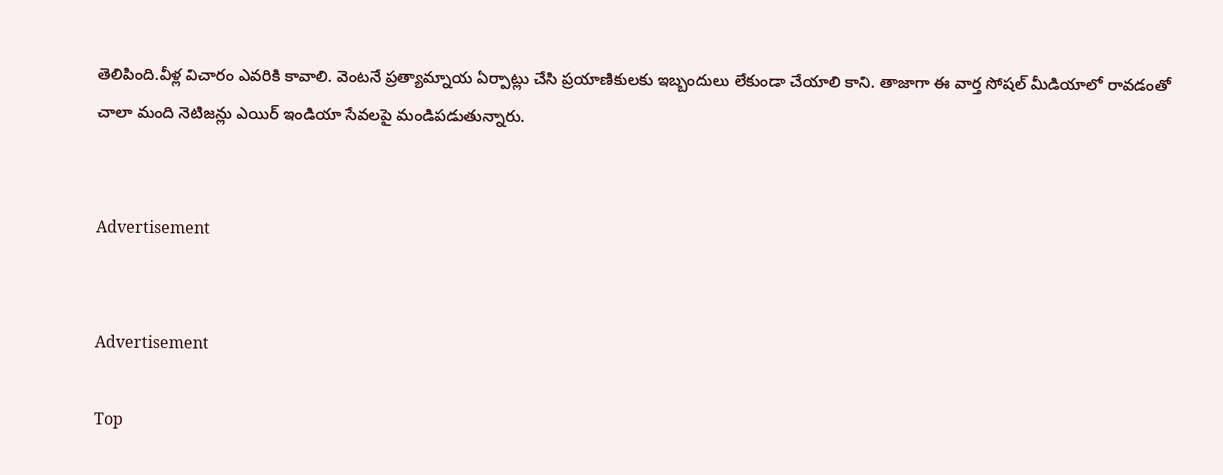తెలిపింది.వీళ్ల విచారం ఎవరికి కావాలి. వెంటనే ప్రత్యామ్నాయ ఏర్పాట్లు చేసి ప్రయాణికులకు ఇబ్బందులు లేకుండా చేయాలి కాని. తాజాగా ఈ వార్త సోషల్ మీడియాలో రావడంతో చాలా మంది నెటిజన్లు ఎయిర్ ఇండియా సేవలపై మండిపడుతున్నారు.


Advertisement


Advertisement

Top